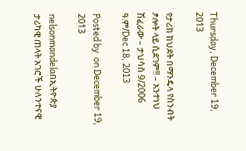Thursday, December 19, 2013

የታሪክ ክህደት በማንዴላ የስንብት ፆሎት ላይ ሲደገም!! – አንተነህ ሽፈራው – ታህሳስ 9/2006 ዓ.ም/Dec 18, 2013

Posted by  on December 19, 2013

nelsonmandelaበኢትዮጵያ ታሪካዊ ጠላት አገሮች ሁለንተናዊ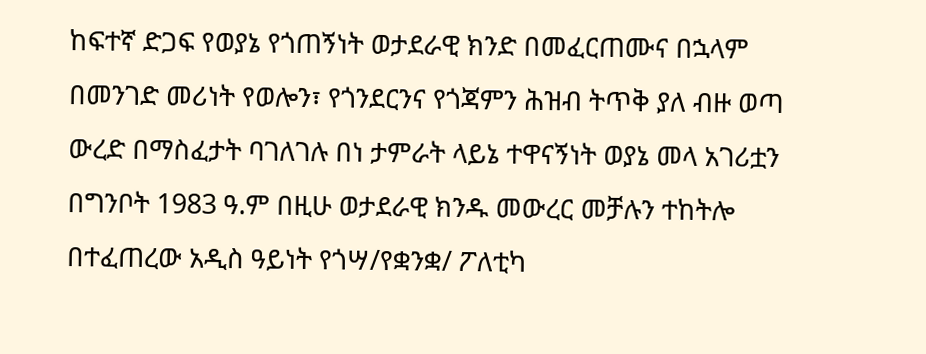ከፍተኛ ድጋፍ የወያኔ የጎጠኝነት ወታደራዊ ክንድ በመፈርጠሙና በኋላም በመንገድ መሪነት የወሎን፣ የጎንደርንና የጎጃምን ሕዝብ ትጥቅ ያለ ብዙ ወጣ ውረድ በማስፈታት ባገለገሉ በነ ታምራት ላይኔ ተዋናኝነት ወያኔ መላ አገሪቷን በግንቦት 1983 ዓ.ም በዚሁ ወታደራዊ ክንዱ መውረር መቻሉን ተከትሎ በተፈጠረው አዲስ ዓይነት የጎሣ/የቋንቋ/ ፖለቲካ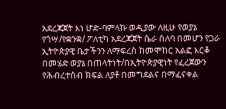አደረጃጀት እነ ሆድ-ባምላኩ ወዲያው ለዚሁ የወያኔ የጎሣ/የቋንቋ/ ፖለቲካ አደረጃጀት ሴራ ሰለባ በመሆን የጋራ ኢትዮጵያዊ ቤታችንን ለማፍረስ ከመሞከር አልፎ እርቆ በመሄድ ወያኔ በጠላትነት/በኢትዮጵያዊነት የፈረጀውን የሕብረተስብ ክፍል ለያቶ በመግደልና በማፈናቀል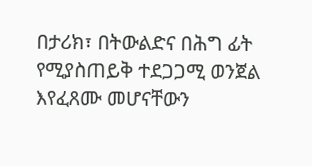በታሪክ፣ በትውልድና በሕግ ፊት የሚያስጠይቅ ተደጋጋሚ ወንጀል እየፈጸሙ መሆናቸውን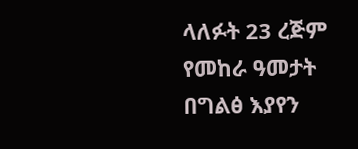ላለፉት 23 ረጅም የመከራ ዓመታት በግልፅ እያየን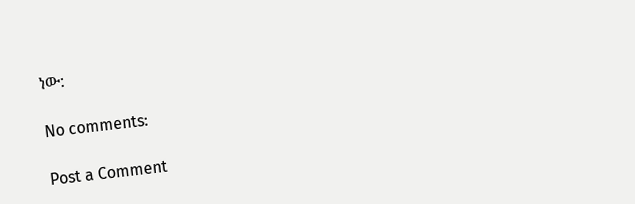ነው:

No comments:

Post a Comment